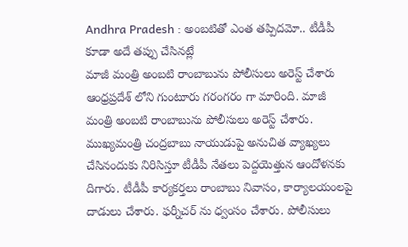Andhra Pradesh : అంబటితో ఎంత తప్పిదమో.. టీడీపీ కూడా అదే తప్పు చేసినట్లే
మాజీ మంత్రి అంబటి రాంబాబును పోలీసులు అరెస్ట్ చేశారు
ఆంధ్రప్రదేశ్ లోని గుంటూరు గరంగరం గా మారింది. మాజీ మంత్రి అంబటి రాంబాబును పోలీసులు అరెస్ట్ చేశారు. ముఖ్యమంత్రి చంద్రబాబు నాయుడుపై అనుచిత వ్యాఖ్యలు చేసినందుకు నిరిసిస్తూ టీడీపీ నేతలు పెద్దయెత్తున ఆందోళనకు దిగారు. టీడీపీ కార్యకర్తలు రాంబాబు నివాసం, కార్యాలయంలపై దాడులు చేశారు. ఫర్నీచర్ ను ధ్వంసం చేశారు. పోలీసులు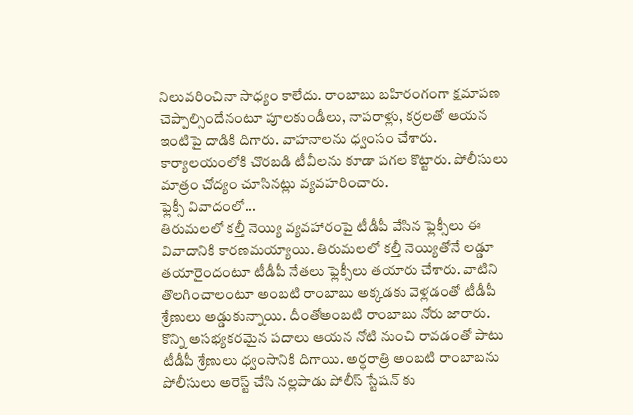నిలువరించినా సాధ్యం కాలేదు. రాంబాబు బహిరంగంగా క్షమాపణ చెప్పాల్సిందేనంటూ పూలకుండీలు, నాపరాళ్లు, కర్రలతో ఆయన ఇంటిపై దాడికి దిగారు. వాహనాలను ధ్వంసం చేశారు. కార్యాలయంలోకి చొరబడి టీవీలను కూడా పగల కొట్టారు. పోలీసులు మాత్రం చోద్యం చూసినట్లు వ్యవహరించారు.
ఫ్లెక్సీ వివాదంలో...
తిరుమలలో కల్తీ నెయ్యి వ్యవహారంపై టీడీపీ వేసిన ఫ్లెక్సీలు ఈ వివాదానికి కారణమయ్యాయి. తిరుమలలో కల్తీ నెయ్యితోనే లడ్డూ తయారైందంటూ టీడీపీ నేతలు ఫ్లెక్సీలు తయారు చేశారు. వాటిని తొలగించాలంటూ అంబటి రాంబాబు అక్కడకు వెళ్లడంతో టీడీపీ శ్రేణులు అడ్డుకున్నాయి. దీంతోఅంబటి రాంబాబు నోరు జారారు. కొన్ని అసభ్యకరమైన పదాలు ఆయన నోటి నుంచి రావడంతో పాటు టీడీపీ శ్రేణులు ధ్వంసానికి దిగాయి. అర్ధరాత్రి అంబటి రాంబాబను పోలీసులు అరెస్ట్ చేసి నల్లపాడు పోలీస్ స్టేషన్ కు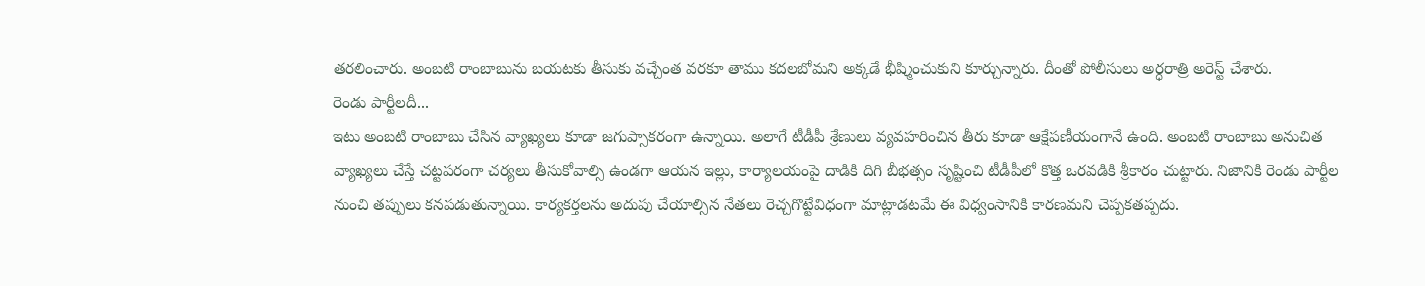తరలించారు. అంబటి రాంబాబును బయటకు తీసుకు వచ్చేంత వరకూ తాము కదలబోమని అక్కడే భీష్మించుకుని కూర్చున్నారు. దీంతో పోలీసులు అర్ధరాత్రి అరెస్ట్ చేశారు.
రెండు పార్టీలదీ...
ఇటు అంబటి రాంబాబు చేసిన వ్యాఖ్యలు కూడా జగుప్సాకరంగా ఉన్నాయి. అలాగే టీడీపీ శ్రేణులు వ్యవహరించిన తీరు కూడా ఆక్షేపణీయంగానే ఉంది. అంబటి రాంబాబు అనుచిత వ్యాఖ్యలు చేస్తే చట్టపరంగా చర్యలు తీసుకోవాల్సి ఉండగా ఆయన ఇల్లు, కార్యాలయంపై దాడికి దిగి బీభత్సం సృష్టించి టీడీపీలో కొత్త ఒరవడికి శ్రీకారం చుట్టారు. నిజానికి రెండు పార్టీల నుంచి తప్పులు కనపడుతున్నాయి. కార్యకర్తలను అదుపు చేయాల్సిన నేతలు రెచ్చగొట్టేవిధంగా మాట్లాడటమే ఈ విధ్వంసానికి కారణమని చెప్పకతప్పదు.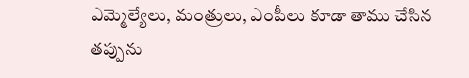ఎమ్మెల్యేలు, మంత్రులు, ఎంపీలు కూడా తాము చేసిన తప్పును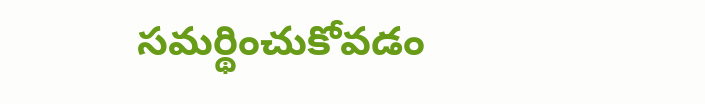సమర్థించుకోవడం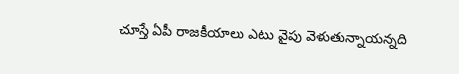చూస్తే ఏపీ రాజకీయాలు ఎటు వైపు వెళుతున్నాయన్నది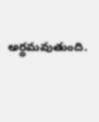అర్ధమవుతుంది.